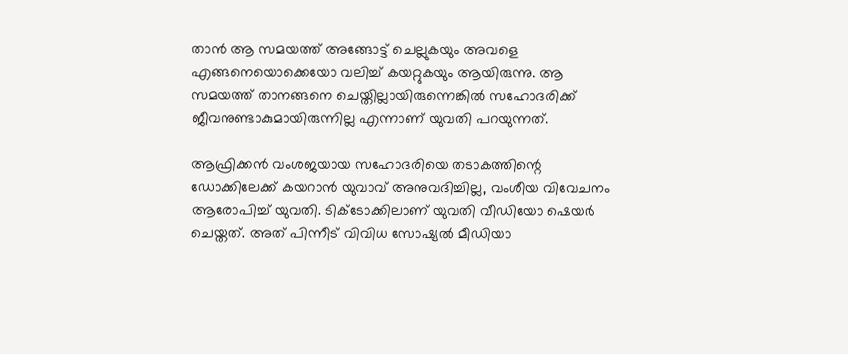താൻ ആ സമയത്ത് അങ്ങോട്ട് ചെല്ലുകയും അവളെ എങ്ങനെയൊക്കെയോ വലിച്ച് കയറ്റുകയും ആയിരുന്നു. ആ സമയത്ത് താനങ്ങനെ ചെയ്തില്ലായിരുന്നെങ്കിൽ സഹോദരിക്ക് ജീവനുണ്ടാകുമായിരുന്നില്ല എന്നാണ് യുവതി പറയുന്നത്.

ആഫ്രിക്കൻ വംശജയായ സഹോദരിയെ തടാകത്തിന്റെ ഡോക്കിലേക്ക് കയറാൻ യുവാവ് അനുവദിച്ചില്ല, വംശീയ വിവേചനം ആരോപിച്ച് യുവതി. ടിക്ടോക്കിലാണ് യുവതി വീഡിയോ ഷെയർ ചെയ്തത്. അത് പിന്നീട് വിവിധ സോഷ്യൽ മീഡിയാ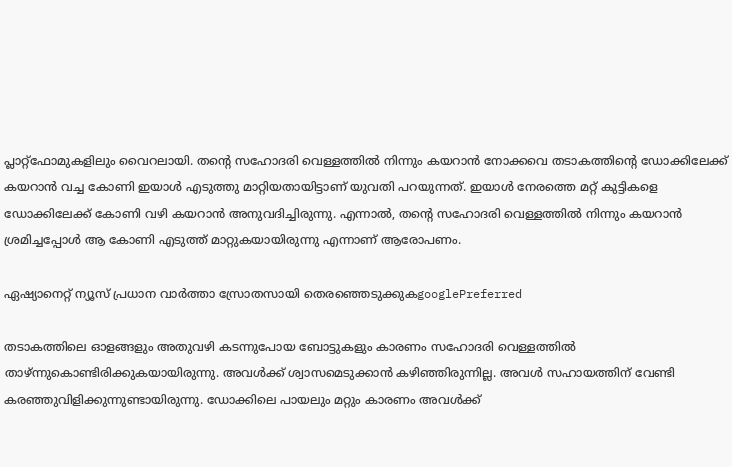പ്ലാറ്റ്ഫോമുകളിലും വൈറലായി. തന്റെ സഹോദരി വെള്ളത്തിൽ നിന്നും കയറാൻ നോക്കവെ തടാകത്തിന്റെ ഡോക്കിലേക്ക് കയറാൻ വച്ച കോണി ഇയാൾ എടുത്തു മാറ്റിയതായിട്ടാണ് യുവതി പറയുന്നത്. ഇയാൾ നേരത്തെ മറ്റ് കുട്ടികളെ ഡോക്കിലേക്ക് കോണി വഴി കയറാൻ അനുവദിച്ചിരുന്നു. എന്നാൽ, തന്റെ സഹോദരി വെള്ളത്തിൽ നിന്നും കയറാൻ ശ്രമിച്ചപ്പോൾ ആ കോണി എടുത്ത് മാറ്റുകയായിരുന്നു എന്നാണ് ആരോപണം.

ഏഷ്യാനെറ്റ് ന്യൂസ് പ്രധാന വാർത്താ സ്രോതസായി തെരഞ്ഞെടുക്കുകgooglePreferred

തടാകത്തിലെ ഓളങ്ങളും അതുവഴി കടന്നുപോയ ബോട്ടുകളും കാരണം സഹോദരി വെള്ളത്തിൽ താഴ്ന്നുകൊണ്ടിരിക്കുകയായിരുന്നു. അവൾക്ക് ശ്വാസമെടുക്കാൻ കഴിഞ്ഞിരുന്നില്ല. അവൾ സഹായത്തിന് വേണ്ടി കരഞ്ഞുവിളിക്കുന്നുണ്ടായിരുന്നു. ഡോക്കിലെ പായലും മറ്റും കാരണം അവൾക്ക്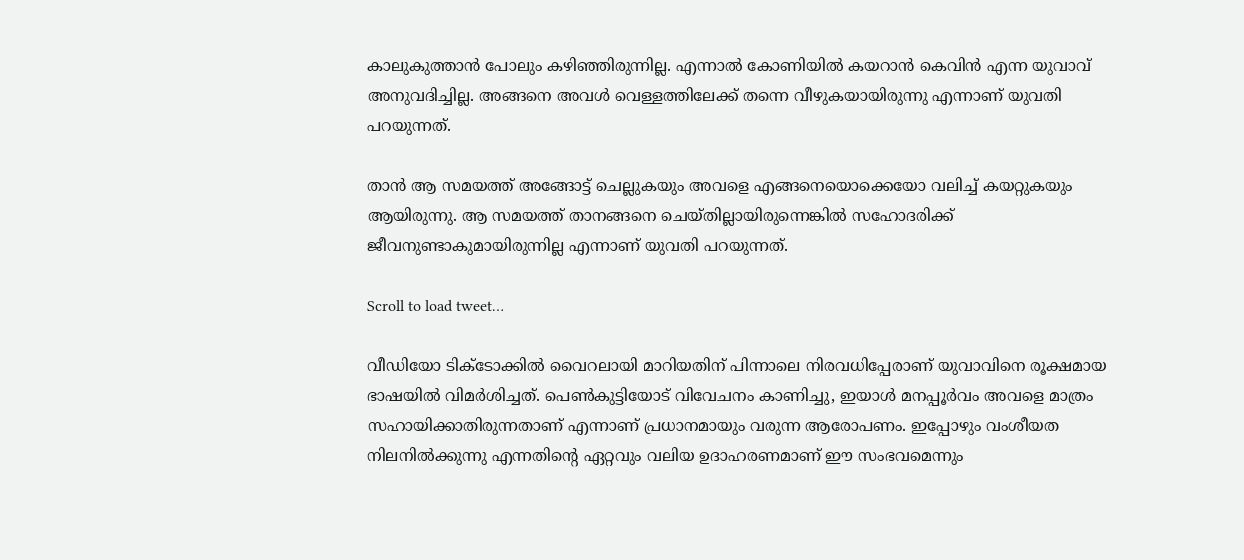കാലുകുത്താൻ പോലും കഴിഞ്ഞിരുന്നില്ല. എന്നാൽ കോണിയിൽ കയറാൻ കെവിൻ എന്ന യുവാവ് അനുവദിച്ചില്ല. അങ്ങനെ അവൾ വെള്ളത്തിലേക്ക് തന്നെ വീഴുകയായിരുന്നു എന്നാണ് യുവതി പറയുന്നത്.

താൻ ആ സമയത്ത് അങ്ങോട്ട് ചെല്ലുകയും അവളെ എങ്ങനെയൊക്കെയോ വലിച്ച് കയറ്റുകയും ആയിരുന്നു. ആ സമയത്ത് താനങ്ങനെ ചെയ്തില്ലായിരുന്നെങ്കിൽ സഹോദരിക്ക് ജീവനുണ്ടാകുമായിരുന്നില്ല എന്നാണ് യുവതി പറയുന്നത്.

Scroll to load tweet…

വീഡിയോ ടിക്ടോക്കിൽ വൈറലായി മാറിയതിന് പിന്നാലെ നിരവധിപ്പേരാണ് യുവാവിനെ രൂക്ഷമായ ഭാഷയിൽ വിമർശിച്ചത്. പെൺകുട്ടിയോട് വിവേചനം കാണിച്ചു, ഇയാൾ മനപ്പൂർവം അവളെ മാത്രം സഹായിക്കാതിരുന്നതാണ് എന്നാണ് പ്രധാനമായും വരുന്ന ആരോപണം. ഇപ്പോഴും വംശീയത നിലനിൽക്കുന്നു എന്നതിന്റെ ഏറ്റവും വലിയ ഉദാഹരണമാണ് ഈ സംഭവമെന്നും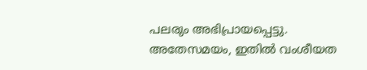പലരും അഭിപ്രായപ്പെട്ടു. അതേസമയം, ഇതിൽ വംശീയത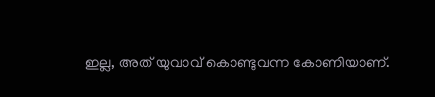ഇല്ല, അത് യുവാവ് കൊണ്ടുവന്ന കോണിയാണ്.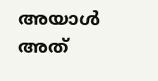അയാൾ അത്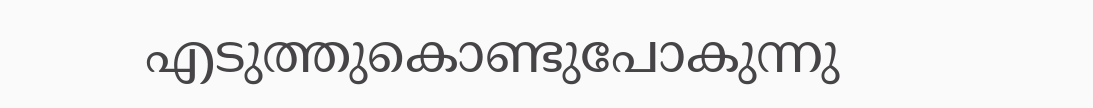എടുത്തുകൊണ്ടുപോകുന്നു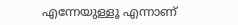എന്നേയുള്ളൂ എന്നാണ്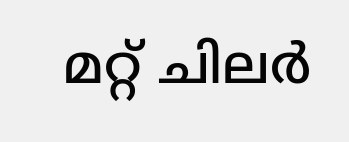മറ്റ് ചിലർ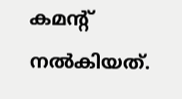കമന്റ് നൽകിയത്.